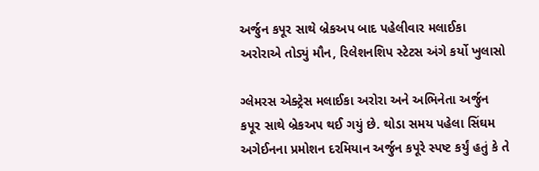અર્જુન કપૂર સાથે બ્રેકઅપ બાદ પહેલીવાર મલાઈકા અરોરાએ તોડ્યું મૌન, રિલેશનશિપ સ્ટેટસ અંગે કર્યો ખુલાસો

ગ્લેમરસ એક્ટ્રેસ મલાઈકા અરોરા અને અભિનેતા અર્જુન કપૂર સાથે બ્રેકઅપ થઈ ગયું છે. થોડા સમય પહેલા સિંઘમ અગેઈનના પ્રમોશન દરમિયાન અર્જુન કપૂરે સ્પષ્ટ કર્યું હતું કે તે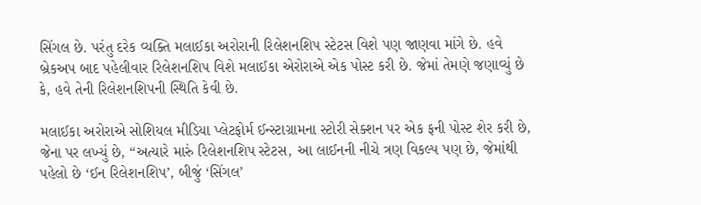સિંગલ છે. પરંતુ દરેક વ્યક્તિ મલાઈકા અરોરાની રિલેશનશિપ સ્ટેટસ વિશે પણ જાણવા માંગે છે. હવે બ્રેકઅપ બાદ પહેલીવાર રિલેશનશિપ વિશે મલાઈકા એરોરાએ એક પોસ્ટ કરી છે. જેમાં તેમણે જણાવ્યું છે કે, હવે તેની રિલેશનશિપની સ્થિતિ કેવી છે.

મલાઈકા અરોરાએ સોશિયલ મીડિયા પ્લેટફોર્મ ઈન્સ્ટાગ્રામના સ્ટોરી સેક્શન પર એક ફની પોસ્ટ શેર કરી છે, જેના પર લખ્યું છે, “અત્યારે મારું રિલેશનશિપ સ્ટેટસ, આ લાઈનની નીચે ત્રણ વિકલ્પ પણ છે, જેમાંથી પહેલો છે ‘ઈન રિલેશનશિપ’, બીજું ‘સિંગલ’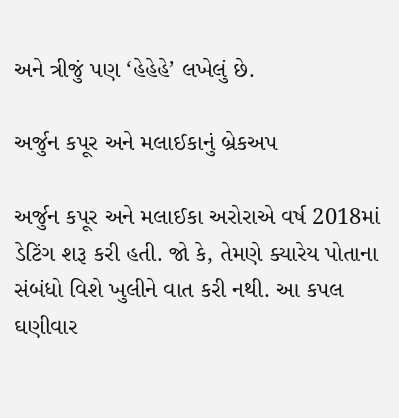અને ત્રીજું પણ ‘હેહેહે’ લખેલું છે.

અર્જુન કપૂર અને મલાઈકાનું બ્રેકઅપ

અર્જુન કપૂર અને મલાઈકા અરોરાએ વર્ષ 2018માં ડેટિંગ શરૂ કરી હતી. જો કે, તેમણે ક્યારેય પોતાના સંબંધો વિશે ખુલીને વાત કરી નથી. આ કપલ ઘણીવાર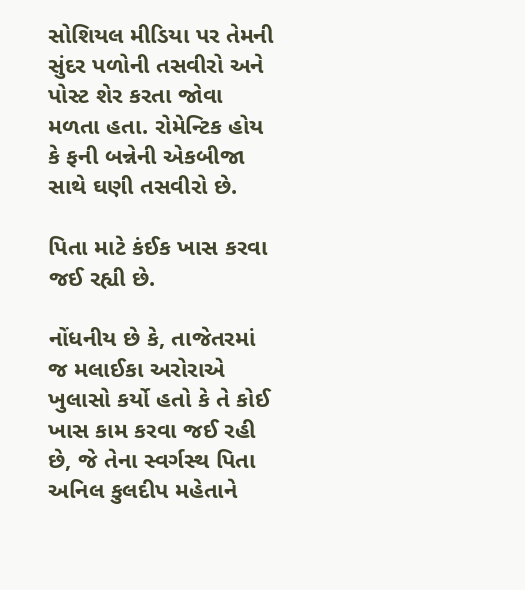સોશિયલ મીડિયા પર તેમની સુંદર પળોની તસવીરો અને પોસ્ટ શેર કરતા જોવા મળતા હતા. રોમેન્ટિક હોય કે ફની બન્નેની એકબીજા સાથે ઘણી તસવીરો છે.

પિતા માટે કંઈક ખાસ કરવા જઈ રહ્યી છે.

નોંધનીય છે કે, તાજેતરમાં જ મલાઈકા અરોરાએ ખુલાસો કર્યો હતો કે તે કોઈ ખાસ કામ કરવા જઈ રહી છે, જે તેના સ્વર્ગસ્થ પિતા અનિલ કુલદીપ મહેતાને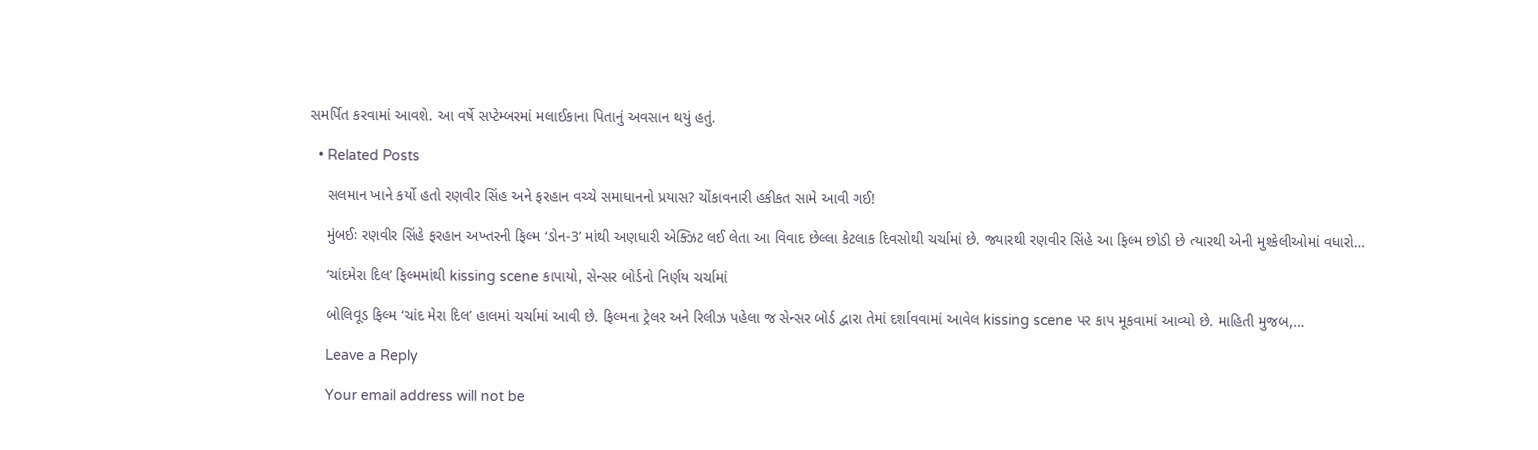સમર્પિત કરવામાં આવશે. આ વર્ષે સપ્ટેમ્બરમાં મલાઈકાના પિતાનું અવસાન થયું હતું.

  • Related Posts

    સલમાન ખાને કર્યો હતો રણવીર સિંહ અને ફરહાન વચ્ચે સમાધાનનો પ્રયાસ? ચોંકાવનારી હકીકત સામે આવી ગઈ!

    મુંબઈઃ રણવીર સિંહે ફરહાન અખ્તરની ફિલ્મ ‘ડોન-3’ માંથી અણધારી એક્ઝિટ લઈ લેતા આ વિવાદ છેલ્લા કેટલાક દિવસોથી ચર્ચામાં છે. જ્યારથી રણવીર સિંહે આ ફિલ્મ છોડી છે ત્યારથી એની મુશ્કેલીઓમાં વધારો…

    ‘ચાંદમેરા દિલ’ ફિલ્મમાંથી kissing scene કાપાયો, સેન્સર બોર્ડનો નિર્ણય ચર્ચામાં

    બોલિવૂડ ફિલ્મ ‘ચાંદ મેરા દિલ’ હાલમાં ચર્ચામાં આવી છે. ફિલ્મના ટ્રેલર અને રિલીઝ પહેલા જ સેન્સર બોર્ડ દ્વારા તેમાં દર્શાવવામાં આવેલ kissing scene પર કાપ મૂકવામાં આવ્યો છે. માહિતી મુજબ,…

    Leave a Reply

    Your email address will not be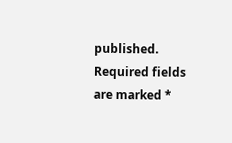published. Required fields are marked *